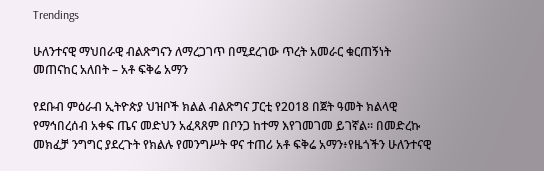Trendings

ሁለንተናዊ ማህበራዊ ብልጽግናን ለማረጋገጥ በሚደረገው ጥረት አመራር ቁርጠኝነት መጠናከር አለበት – አቶ ፍቅሬ አማን

የደቡብ ምዕራብ ኢትዮጵያ ህዝቦች ክልል ብልጽግና ፓርቲ የ2018 በጀት ዓመት ክልላዊ የማኅበረሰብ አቀፍ ጤና መድህን አፈጻጸም በቦንጋ ከተማ እየገመገመ ይገኛል። በመድረኩ መክፈቻ ንግግር ያደረጉት የክልሉ የመንግሥት ዋና ተጠሪ አቶ ፍቅሬ አማን፥የዜጎችን ሁለንተናዊ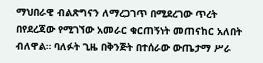ማህበራዊ ብልጽግናን ለማረጋገጥ በሚደረገው ጥረት በየደረጃው የሚገኘው አመራር ቁርጠኝነት መጠናከር አለበት ብለዋል። ባለፉት ጊዜ በቅንጅት በተሰራው ውጤታማ ሥራ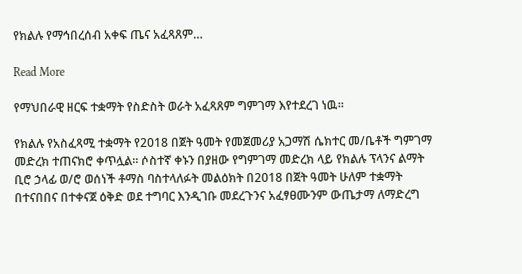የክልሉ የማኅበረሰብ አቀፍ ጤና አፈጻጸም…

Read More

የማህበራዊ ዘርፍ ተቋማት የስድስት ወራት አፈጻጸም ግምገማ እየተደረገ ነዉ።

የክልሉ የአስፈጻሚ ተቋማት የ2018 በጀት ዓመት የመጀመሪያ አጋማሽ ሴክተር መ/ቤቶች ግምገማ መድረክ ተጠናክሮ ቀጥሏል። ሶስተኛ ቀኑን በያዘው የግምገማ መድረክ ላይ የክልሉ ፕላንና ልማት ቢሮ ኃላፊ ወ/ሮ ወሰነች ቶማስ ባስተላለፉት መልዕክት በ2018 በጀት ዓመት ሁለም ተቋማት በተናበበና በተቀናጀ ዕቅድ ወደ ተግባር እንዲገቡ መደረጉንና አፈፃፀሙንም ውጤታማ ለማድረግ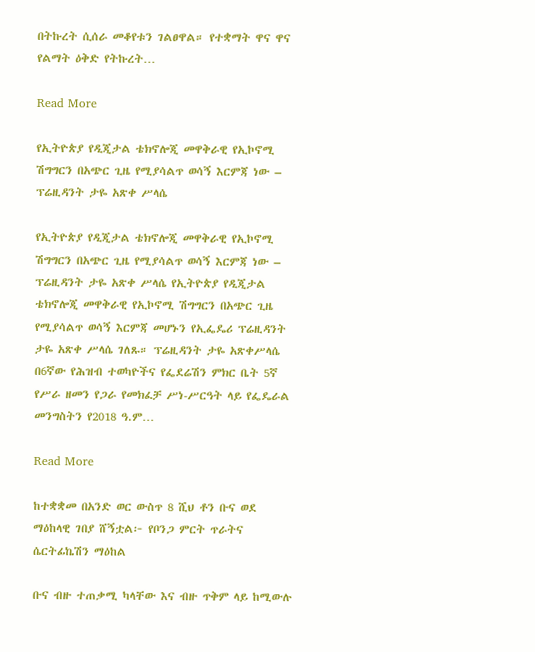በትኩረት ሲሰራ መቆየቱን ገልፀዋል። የተቋማት ዋና ዋና የልማት ዕቅድ የትኩረት…

Read More

የኢትዮጵያ የዲጂታል ቴክኖሎጂ መዋቅራዊ የኢኮኖሚ ሽግግርን በአጭር ጊዜ የሚያሳልጥ ወሳኝ እርምጃ ነው – ፕሬዚዳንት ታዬ አጽቀ ሥላሴ

የኢትዮጵያ የዲጂታል ቴክኖሎጂ መዋቅራዊ የኢኮኖሚ ሽግግርን በአጭር ጊዜ የሚያሳልጥ ወሳኝ እርምጃ ነው – ፕሬዚዳንት ታዬ አጽቀ ሥላሴ የኢትዮጵያ የዲጂታል ቴክኖሎጂ መዋቅራዊ የኢኮኖሚ ሽግግርን በአጭር ጊዜ የሚያሳልጥ ወሳኝ እርምጃ መሆኑን የኢፌዴሪ ፕሬዚዳንት ታዬ አጽቀ ሥላሴ ገለጹ። ፕሬዚዳንት ታዬ አጽቀሥላሴ በ6ኛው የሕዝብ ተወካዮችና የፌደሬሽን ምክር ቤት 5ኛ የሥራ ዘመን የጋራ የመክፈቻ ሥነ-ሥርዓት ላይ የፌዴራል መንግስትን የ2018 ዓ.ም…

Read More

ከተቋቋመ በአንድ ወር ውስጥ 8 ሺህ ቶን ቡና ወደ ማዕከላዊ ገበያ ሸኝቷል፦ የቦንጋ ምርት ጥራትና ሴርትፊኬሽን ማዕከል

ቡና ብዙ ተጠቃሚ ካላቸው እና ብዙ ጥቅም ላይ ከሚውሉ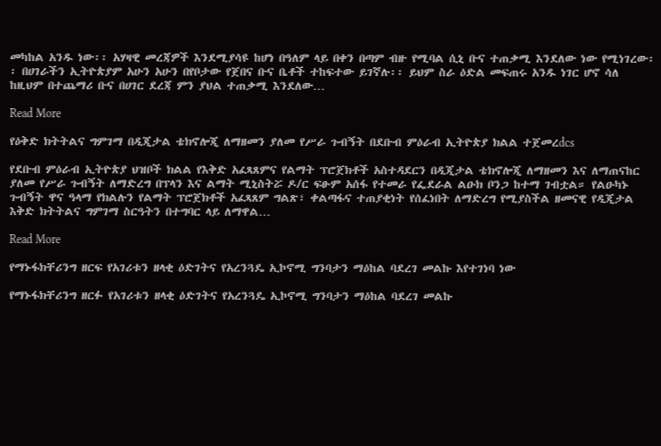መካከል አንዱ ነው፡፡ አሃዛዊ መረጃዎች እንደሚያሳዩ ከሆነ በዓለም ላይ በቀን በጣም ብዙ የሚባል ሲኒ ቡና ተጠቃሚ እንደለው ነው የሚነገረው፡፡ በሀገራችን ኢትዮጵያም አሁን አሁን በየቦታው የጀበና ቡና ቤቶች ተከፍተው ይገኛሉ፡፡ ይህም ስራ ዕድል መፍጠሩ አንዱ ነገር ሆኖ ሳለ ከዚህም በተጨማሪ ቡና በሀገር ደረጃ ምን ያህል ተጠቃሚ እንደለው…

Read More

የዕቅድ ክትትልና ግምገማ በዲጂታል ቴክኖሎጂ ለማዘመን ያለመ የሥራ ጉብኝት በደቡብ ምዕራብ ኢትዮጵያ ክልል ተጀመረdcs

የደቡብ ምዕራብ ኢትዮጵያ ህዝቦች ክልል የእቅድ አፈጻጸምና የልማት ፕሮጀክቶች አስተዳደርን በዲጂታል ቴክኖሎጂ ለማዘመን እና ለማጠናከር ያለመ የሥራ ጉብኝት ለማድረግ በፕላን እና ልማት ሚኒስትሯ ዶ/ር ፍፁም አሰፋ የተመራ የፌደራል ልዑክ ቦንጋ ከተማ ገብቷል። የልዑካኑ ጉብኝት ዋና ዓላማ የክልሉን የልማት ፕሮጀክቶች አፈጻጸም ግልጽ፣ ቀልጣፋና ተጠያቂነት የሰፈነበት ለማድረግ የሚያስችል ዘመናዊ የዲጂታል እቅድ ክትትልና ግምገማ ስርዓትን በተግባር ላይ ለማዋል…

Read More

የማኑፋክቸሪንግ ዘርፍ የአገሪቱን ዘላቂ ዕድገትና የአረንጓዴ ኢኮኖሚ ግንባታን ማዕከል ባደረገ መልኩ እየተገነባ ነው

የማኑፋክቸሪንግ ዘርፉ የአገሪቱን ዘላቂ ዕድገትና የአረንጓዴ ኢኮኖሚ ግንባታን ማዕከል ባደረገ መልኩ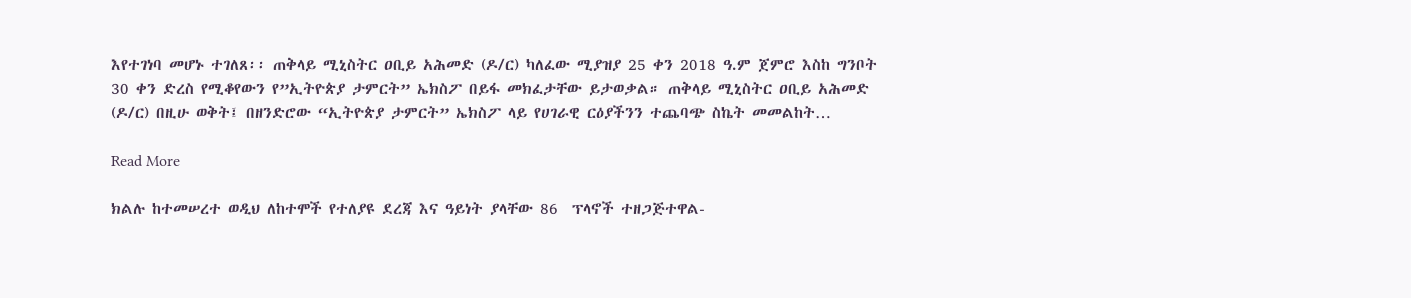እየተገነባ መሆኑ ተገለጸ፡፡ ጠቅላይ ሚኒስትር ዐቢይ አሕመድ (ዶ/ር) ካለፈው ሚያዝያ 25 ቀን 2018 ዓ.ም ጀምሮ እስከ ግንቦት 30 ቀን ድረስ የሚቆየውን የ”ኢትዮጵያ ታምርት” ኤክስፖ በይፋ መክፈታቸው ይታወቃል። ጠቅላይ ሚኒስትር ዐቢይ አሕመድ (ዶ/ር) በዚሁ ወቅት፤ በዘንድሮው “ኢትዮጵያ ታምርት” ኤክስፖ ላይ የሀገራዊ ርዕያችንን ተጨባጭ ስኬት መመልከት…

Read More

ክልሉ ከተመሠረተ ወዲህ ለከተሞች የተለያዩ ደረጃ እና ዓይነት ያላቸው 86  ፕላኖች ተዘጋጅተዋል-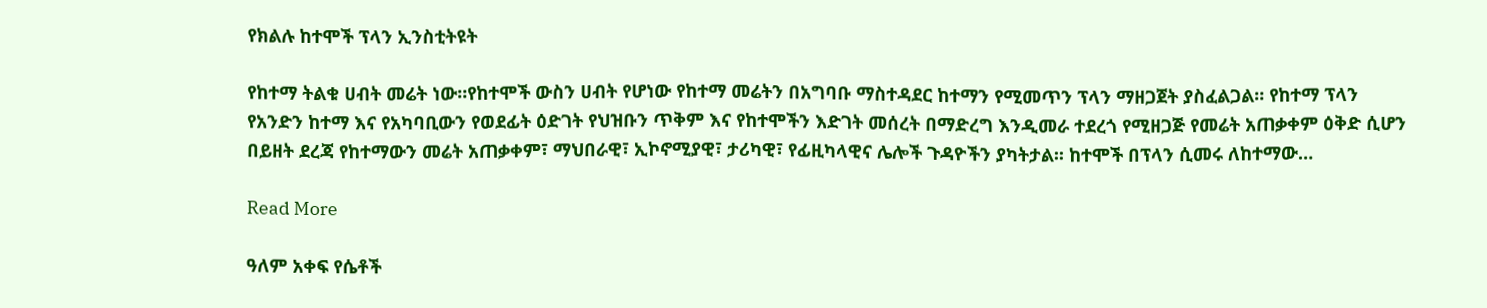የክልሉ ከተሞች ፕላን ኢንስቲትዩት

የከተማ ትልቁ ሀብት መሬት ነው።የከተሞች ውስን ሀብት የሆነው የከተማ መሬትን በአግባቡ ማስተዳደር ከተማን የሚመጥን ፕላን ማዘጋጀት ያስፈልጋል። የከተማ ፕላን የአንድን ከተማ እና የአካባቢውን የወደፊት ዕድገት የህዝቡን ጥቅም እና የከተሞችን እድገት መሰረት በማድረግ እንዲመራ ተደረጎ የሚዘጋጅ የመሬት አጠቃቀም ዕቅድ ሲሆን በይዘት ደረጃ የከተማውን መሬት አጠቃቀም፣ ማህበራዊ፣ ኢኮኖሚያዊ፣ ታሪካዊ፣ የፊዚካላዊና ሌሎች ጉዳዮችን ያካትታል፡፡ ከተሞች በፕላን ሲመሩ ለከተማው…

Read More

ዓለም አቀፍ የሴቶች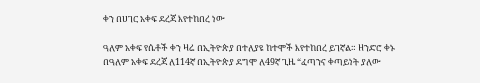ቀን በሀገር አቀፍ ደረጃ እየተከበረ ነው

ዓለም አቀፍ የሴቶች ቀን ዛሬ በኢትዮጵያ በተለያዩ ከተሞች እየተከበረ ይገኛል። ዘንድሮ ቀኑ በዓለም አቀፍ ደረጃ ለ114ኛ በኢትዮጵያ ደግሞ ለ49ኛ ጊዜ “ፈጣንና ቀጣይነት ያለው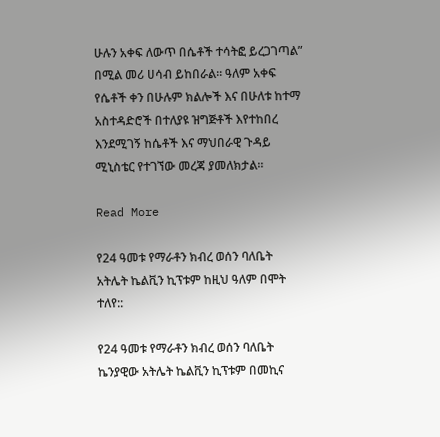ሁሉን አቀፍ ለውጥ በሴቶች ተሳትፎ ይረጋገጣል” በሚል መሪ ሀሳብ ይከበራል። ዓለም አቀፍ የሴቶች ቀን በሁሉም ክልሎች እና በሁለቱ ከተማ አስተዳድሮች በተለያዩ ዝግጅቶች እየተከበረ እንደሚገኝ ከሴቶች እና ማህበራዊ ጉዳይ ሚኒስቴር የተገኘው መረጃ ያመለክታል።

Read More

የ24 ዓመቱ የማራቶን ክብረ ወሰን ባለቤት አትሌት ኬልቪን ኪፕቱም ከዚህ ዓለም በሞት ተለየ::

የ24 ዓመቱ የማራቶን ክብረ ወሰን ባለቤት ኬንያዊው አትሌት ኬልቪን ኪፕቱም በመኪና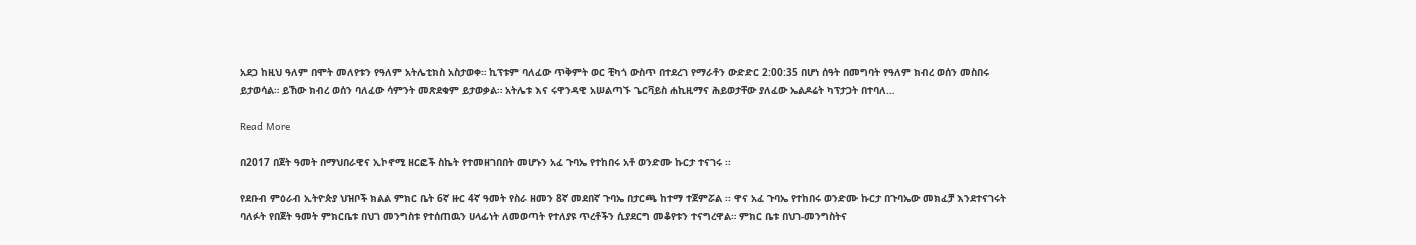አደጋ ከዚህ ዓለም በሞት መለየቱን የዓለም አትሌቲክስ አስታወቀ። ኪፕቱም ባለፈው ጥቅምት ወር ቺካጎ ውስጥ በተደረገ የማራቶን ውድድር 2:00:35 በሆነ ሰዓት በመግባት የዓለም ክብረ ወሰን መስበሩ ይታወሳል። ይኸው ክብረ ወሰን ባለፈው ሳምንት መጽደቁም ይታወቃል። አትሌቱ እና ሩዋንዳዊ አሠልጣኙ ጌርቫይስ ሐኪዚማና ሕይወታቸው ያለፈው ኤልዶሬት ካፕታጋት በተባለ…

Read More

በ2017 በጀት ዓመት በማህበራዊና ኢኮኖሚ ዘርፎች ስኬት የተመዘገበበት መሆኑን አፈ ጉባኤ የተከበሩ አቶ ወንድሙ ኩርታ ተናገሩ ፡፡

የደቡብ ምዕራብ ኢትዮጵያ ህዝቦች ክልል ምክር ቤት 6ኛ ዙር 4ኛ ዓመት የስራ ዘመን 8ኛ መደበኛ ጉባኤ በታርጫ ከተማ ተጀምሯል ፡፡ ዋና አፈ ጉባኤ የተከበሩ ወንድሙ ኩርታ በጉባኤው መክፈቻ እንደተናገሩት ባለፉት የበጀት ዓመት ምክርቤቱ በህገ መንግስቱ የተሰጠዉን ሀላፊነት ለመወጣት የተለያዩ ጥረቶችን ሲያደርግ መቆየቱን ተናግረዋል። ምክር ቤቱ በህገ-መንግስትና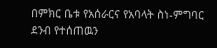በምክር ቤቱ የአሰራርና የአባላት ስነ-ምግባር ደንብ የተሰጠዉን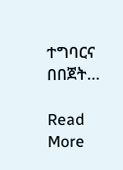ተግባርና በበጀት…

Read More